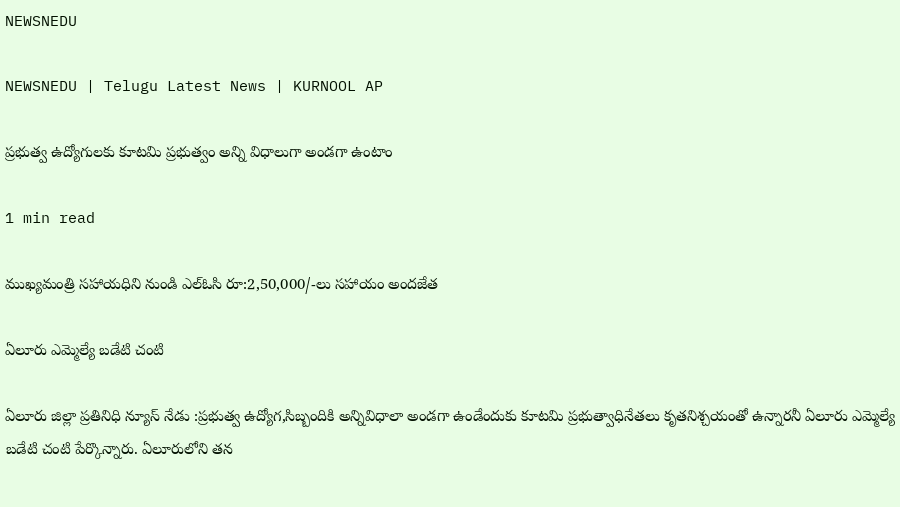NEWSNEDU

NEWSNEDU | Telugu Latest News | KURNOOL AP

ప్రభుత్వ ఉద్యోగులకు కూటమి ప్రభుత్వం అన్ని విధాలుగా అండగా ఉంటాం

1 min read

ముఖ్యమంత్రి సహాయధిని నుండి ఎల్ఓసి రూ:2,50,000/-లు సహాయం అందజేత

ఏలూరు ఎమ్మెల్యే బడేటి చంటి

ఏలూరు జిల్లా ప్రతినిధి న్యూస్ నేడు :ప్రభుత్వ ఉద్యోగ,సిబ్బందికి అన్నివిధాలా అండగా ఉండేందుకు కూటమి ప్రభుత్వాధినేతలు కృతనిశ్చయంతో ఉన్నారనీ ఏలూరు ఎమ్మెల్యే బడేటి చంటి పేర్కొన్నారు. ఏలూరులోని తన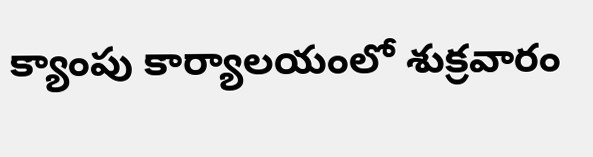క్యాంపు కార్యాలయంలో శుక్రవారం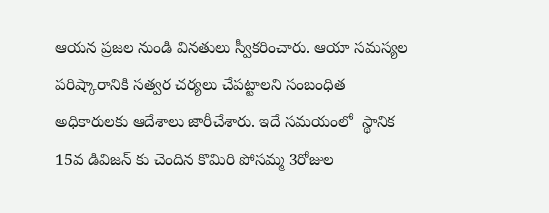ఆయన ప్రజల నుండి వినతులు స్వీకరించారు. ఆయా సమస్యల పరిష్కారానికి సత్వర చర్యలు చేపట్టాలని సంబంధిత అధికారులకు ఆదేశాలు జారీచేశారు. ఇదే సమయంలో  స్థానిక 15వ డివిజన్ కు చెందిన కొమిరి పోసమ్మ 3రోజుల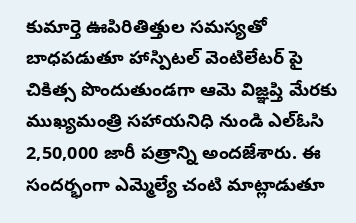కుమార్తె ఊపిరితిత్తుల సమస్యతో బాధపడుతూ హాస్పిటల్ వెంటిలేటర్ పై చికిత్స పొందుతుండగా ఆమె విజ్ఞప్తి మేరకు ముఖ్యమంత్రి సహాయనిధి నుండి ఎల్ఓసి 2,50,000 జారీ పత్రాన్ని అందజేశారు. ఈ సందర్భంగా ఎమ్మెల్యే చంటి మాట్లాడుతూ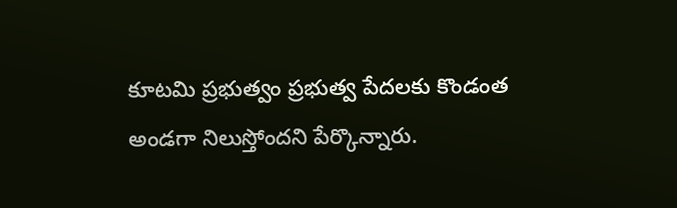కూటమి ప్రభుత్వం ప్రభుత్వ పేదలకు కొండంత అండగా నిలుస్తోందని పేర్కొన్నారు.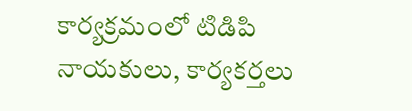కార్యక్రమంలో టిడిపి నాయకులు, కార్యకర్తలు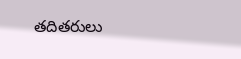తదితరులు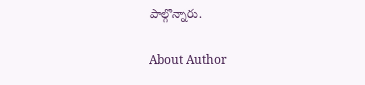పాల్గొన్నారు.

About Author